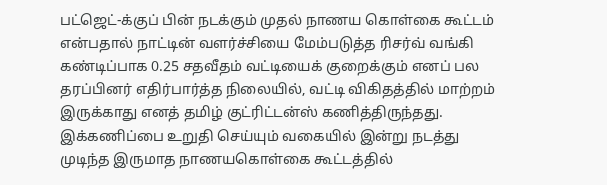பட்ஜெட்-க்குப் பின் நடக்கும் முதல் நாணய கொள்கை கூட்டம் என்பதால் நாட்டின் வளர்ச்சியை மேம்படுத்த ரிசர்வ் வங்கி கண்டிப்பாக 0.25 சதவீதம் வட்டியைக் குறைக்கும் எனப் பல தரப்பினர் எதிர்பார்த்த நிலையில், வட்டி விகிதத்தில் மாற்றம் இருக்காது எனத் தமிழ் குட்ரிட்டன்ஸ் கணித்திருந்தது.
இக்கணிப்பை உறுதி செய்யும் வகையில் இன்று நடத்து முடிந்த இருமாத நாணயகொள்கை கூட்டத்தில்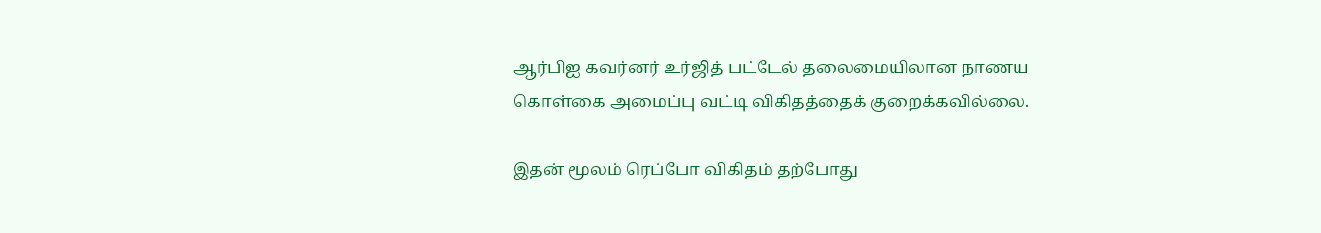ஆர்பிஐ கவர்னர் உர்ஜித் பட்டேல் தலைமையிலான நாணய கொள்கை அமைப்பு வட்டி விகிதத்தைக் குறைக்கவில்லை.

இதன் மூலம் ரெப்போ விகிதம் தற்போது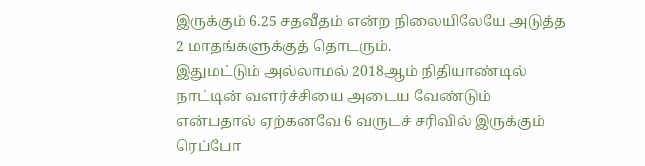இருக்கும் 6.25 சதவீதம் என்ற நிலையிலேயே அடுத்த 2 மாதங்களுக்குத் தொடரும்.
இதுமட்டும் அல்லாமல் 2018ஆம் நிதியாண்டில் நாட்டின் வளர்ச்சியை அடைய வேண்டும் என்பதால் ஏற்கனவே 6 வருடச் சரிவில் இருக்கும் ரெப்போ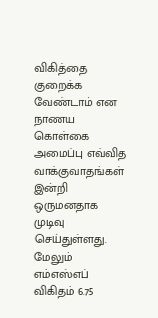விகித்தை குறைக்க வேண்டாம் என நாணய கொள்கை அமைப்பு எவ்வித வாக்குவாதங்கள் இன்றி ஒருமனதாக முடிவு செய்துள்ளது.
மேலும் எம்எஸ்எப் விகிதம் 6.75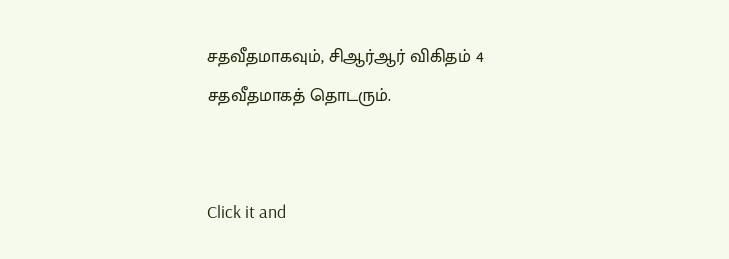சதவீதமாகவும், சிஆர்ஆர் விகிதம் 4 சதவீதமாகத் தொடரும்.


Click it and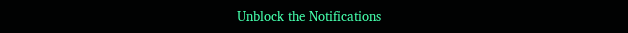Unblock the Notifications